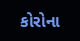કોરોના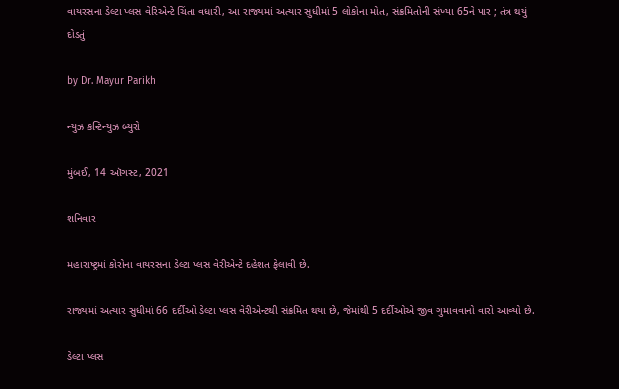વાયરસના ડેલ્ટા પ્લસ વેરિએન્ટે ચિંતા વધારી, આ રાજ્યમાં અત્યાર સુધીમાં 5 લોકોના મોત, સંક્રમિતોની સંખ્યા 65ને પાર ; તંત્ર થયું દોડતું

by Dr. Mayur Parikh

ન્યુઝ કન્ટિન્યુઝ બ્યુરો

મુંબઈ, 14 ઑગસ્ટ, 2021

શનિવાર

મહારાષ્ટ્રમાં કોરોના વાયરસના ડેલ્ટા પ્લસ વેરીએન્ટે દહેશત ફેલાવી છે.

રાજ્યમાં અત્યાર સુધીમાં 66 દર્દીઓ ડેલ્ટા પ્લસ વેરીએન્ટથી સંક્રમિત થયા છે, જેમાંથી 5 દર્દીઓએ જીવ ગુમાવવાનો વારો આવ્યો છે.

ડેલ્ટા પ્લસ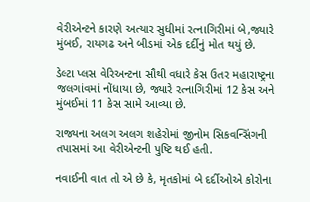વેરીએન્ટને કારણે અત્યાર સુધીમાં રત્નાગિરીમાં બે,જ્યારે મુંબઈ, રાયગઢ અને બીડમાં એક દર્દીનું મોત થયું છે.

ડેલ્ટા પ્લસ વેરિઅન્ટના સૌથી વધારે કેસ ઉતર મહારાષ્ટ્રના જલગાંવમાં નોંધાયા છે, જ્યારે રત્નાગિરીમાં 12 કેસ અને મુંબઈમાં 11 કેસ સામે આવ્યા છે.

રાજ્યના અલગ અલગ શહેરોમાં જીનોમ સિકવન્સિંગની તપાસમાં આ વેરીએન્ટની પુષ્ટિ થઈ હતી.

નવાઈની વાત તો એ છે કે, મૃતકોમાં બે દર્દીઓએ કોરોના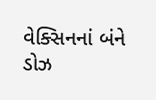વેક્સિનનાં બંને ડોઝ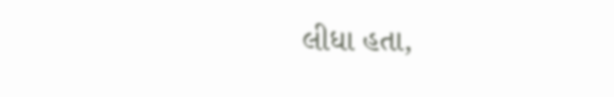લીધા હતા,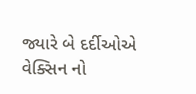જ્યારે બે દર્દીઓએ વેક્સિન નો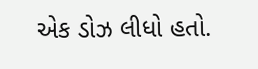એક ડોઝ લીધો હતો.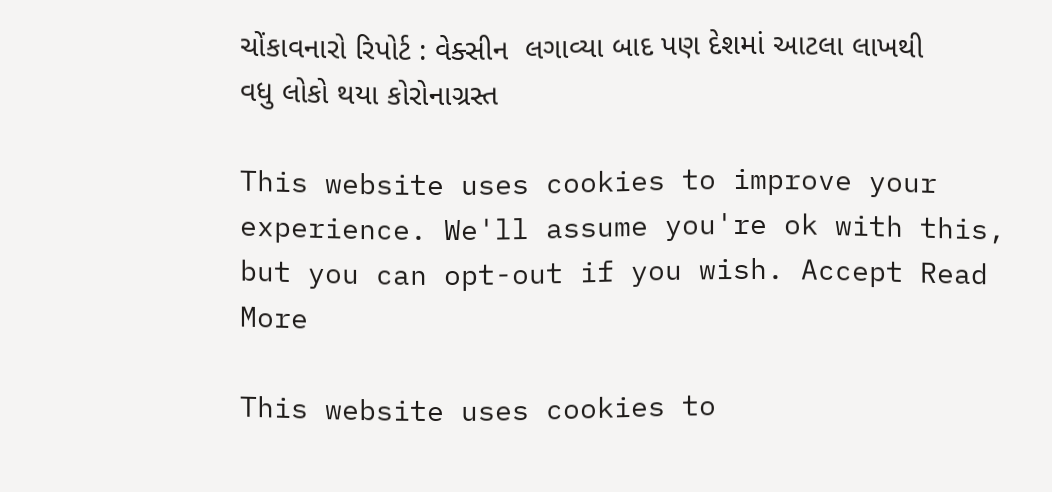ચોંકાવનારો રિપોર્ટ : વેક્સીન  લગાવ્યા બાદ પણ દેશમાં આટલા લાખથી વધુ લોકો થયા કોરોનાગ્રસ્ત

This website uses cookies to improve your experience. We'll assume you're ok with this, but you can opt-out if you wish. Accept Read More

This website uses cookies to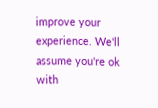improve your experience. We'll assume you're ok with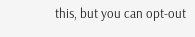this, but you can opt-out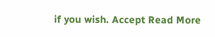if you wish. Accept Read More